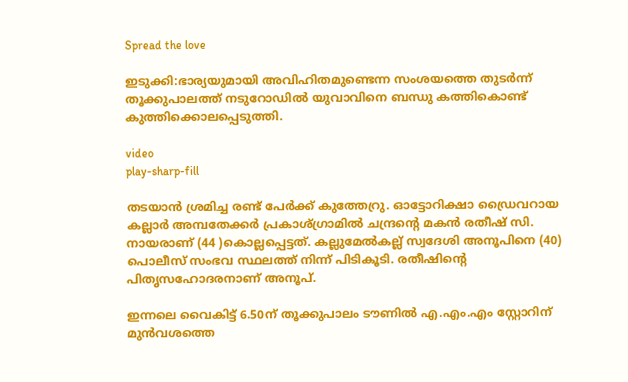Spread the love

ഇടുക്കി:ഭാര്യയുമായി അവിഹിതമുണ്ടെന്ന സംശയത്തെ തുടര്‍ന്ന് തൂക്കുപാലത്ത് നടുറോഡില്‍ യുവാവിനെ ബന്ധു കത്തികൊണ്ട് കുത്തിക്കൊലപ്പെടുത്തി.

video
play-sharp-fill

തടയാന്‍ ശ്രമിച്ച രണ്ട് പേര്‍ക്ക് കുത്തേറ്രു. ഓട്ടോറിക്ഷാ ഡ്രൈവറായ കല്ലാര്‍ അമ്പതേക്കര്‍ പ്രകാശ്ഗ്രാമില്‍ ചന്ദ്രന്റെ മകന്‍ രതീഷ് സി. നായരാണ് (44 )കൊല്ലപ്പെട്ടത്. കല്ലുമേല്‍കല്ല് സ്വദേശി അനൂപിനെ (40) പൊലീസ് സംഭവ സ്ഥലത്ത് നിന്ന് പിടികൂടി. രതീഷിന്റെ പിതൃസഹോദരനാണ് അനൂപ്.

ഇന്നലെ വൈകിട്ട് 6.50ന് തൂക്കുപാലം ടൗണില്‍ എ.എം.എം സ്റ്റോറിന് മുന്‍വശത്തെ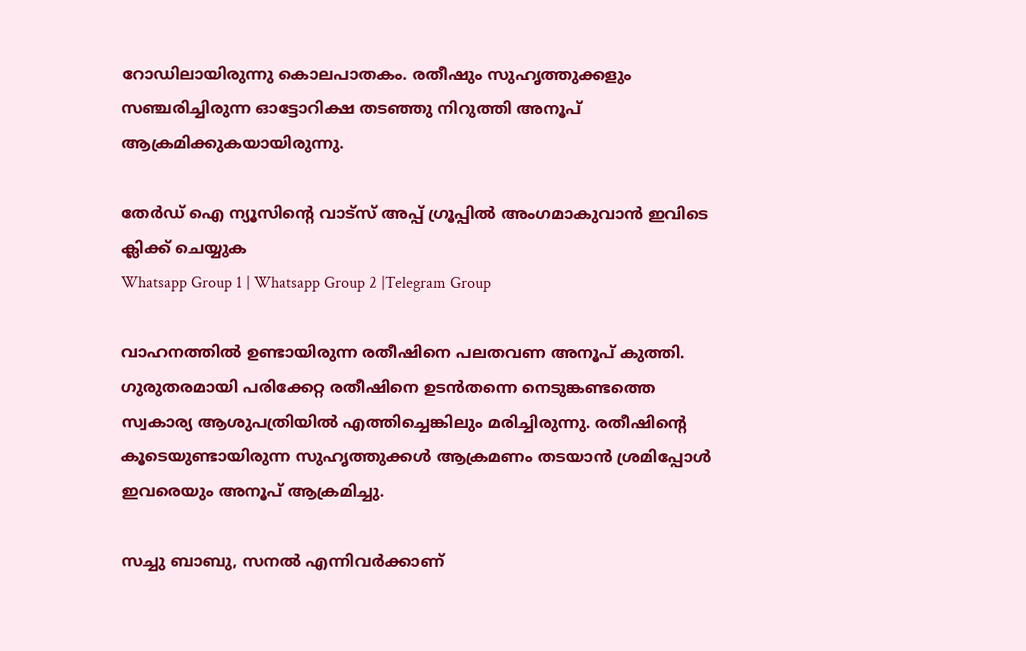റോഡിലായിരുന്നു കൊലപാതകം. രതീഷും സുഹൃത്തുക്കളും സഞ്ചരിച്ചിരുന്ന ഓട്ടോറിക്ഷ തടഞ്ഞു നിറുത്തി അനൂപ് ആക്രമിക്കുകയായിരുന്നു.

തേർഡ് ഐ ന്യൂസിന്റെ വാട്സ് അപ്പ് ഗ്രൂപ്പിൽ അംഗമാകുവാൻ ഇവിടെ ക്ലിക്ക് ചെയ്യുക
Whatsapp Group 1 | Whatsapp Group 2 |Telegram Group

വാഹനത്തില്‍ ഉണ്ടായിരുന്ന രതീഷിനെ പലതവണ അനൂപ് കുത്തി. ഗുരുതരമായി പരിക്കേറ്റ രതീഷിനെ ഉടന്‍തന്നെ നെടുങ്കണ്ടത്തെ സ്വകാര്യ ആശുപത്രിയില്‍ എത്തിച്ചെങ്കിലും മരിച്ചിരുന്നു. രതീഷിന്റെ കൂടെയുണ്ടായിരുന്ന സുഹൃത്തുക്കള്‍ ആക്രമണം തടയാന്‍ ശ്രമിപ്പോള്‍ ഇവരെയും അനൂപ് ആക്രമിച്ചു.

സച്ചു ബാബു, സനല്‍ എന്നിവര്‍ക്കാണ്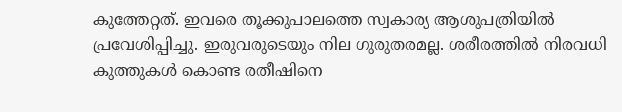കുത്തേറ്റത്. ഇവരെ തൂക്കുപാലത്തെ സ്വകാര്യ ആശുപത്രിയില്‍ പ്രവേശിപ്പിച്ചു. ഇരുവരുടെയും നില ഗുരുതരമല്ല. ശരീരത്തില്‍ നിരവധി കുത്തുകള്‍ കൊണ്ട രതീഷിനെ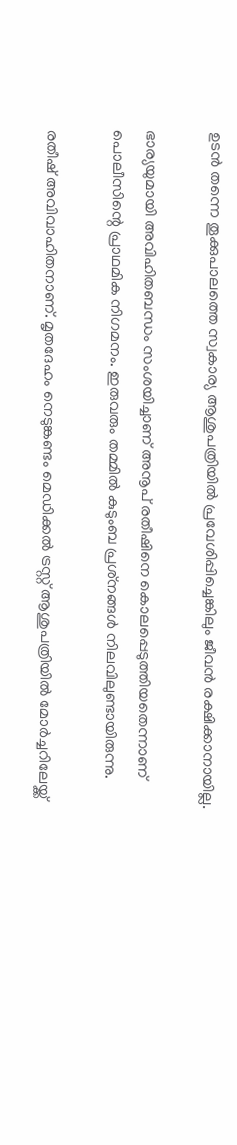ഉടന്‍ തന്നെ തൂക്കുപാലത്തെ സ്വകാര്യ ആശുപത്രിയില്‍ പ്രവേശിപ്പിച്ചെങ്കിലും ജീവന്‍ രക്ഷിക്കാനായില്ല.

ഭാര്യയുമായി അവിഹിതബന്ധം സംശയിച്ചാണ് അനൂപ് രതീഷിനെ കൊലപ്പെടുത്തിയതെന്നാണ് പൊലീസിന്റെ പ്രാഥമിക നിഗമനം. ഇരുവരും തമ്മില്‍ കുടുംബ പ്രശ്‌നങ്ങള്‍ നിലവിലുണ്ടായിരുന്നു.

രതീഷ് അവിവാഹിതനാണ്. മൃതദേഹം നെടുങ്കണ്ടം മെഡിക്കല്‍ ട്രസ്റ്റ് ആശുപത്രിയില്‍ മോര്‍ച്ചറിലേയ്ക്ക്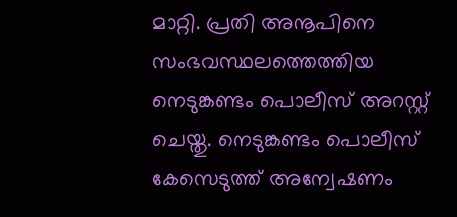മാറ്റി. പ്രതി അനൂപിനെ സംഭവസ്ഥലത്തെത്തിയ നെടുങ്കണ്ടം പൊലീസ് അറസ്റ്റ് ചെയ്തു. നെടുങ്കണ്ടം പൊലീസ് കേസെടുത്ത് അന്വേഷണം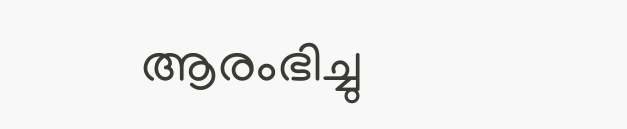ആരംഭിച്ചു